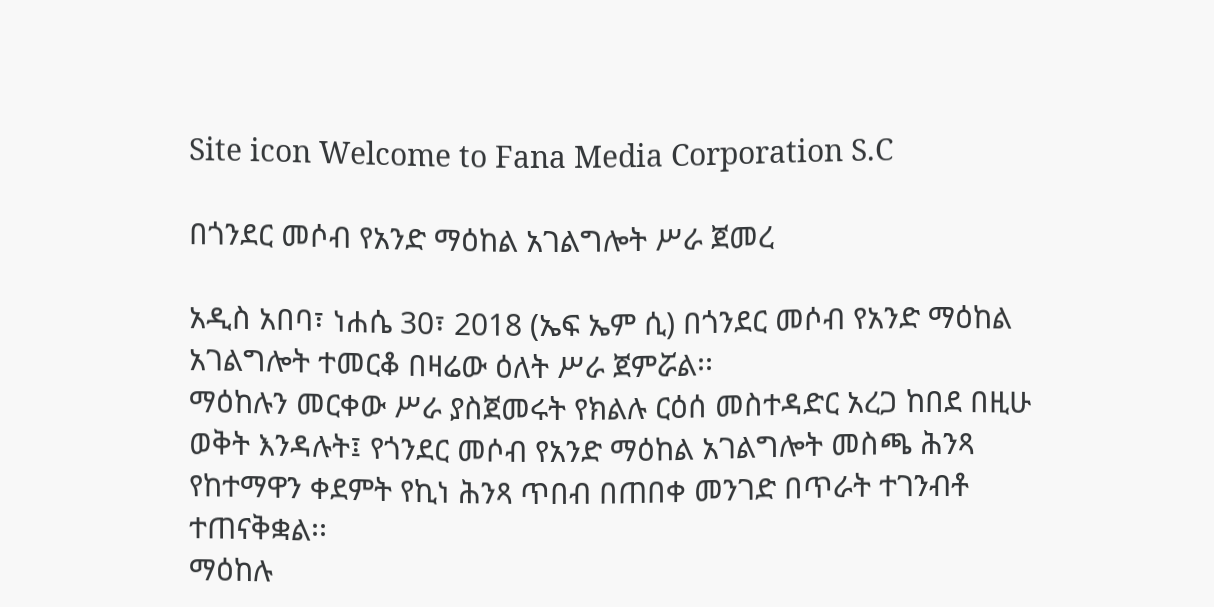Site icon Welcome to Fana Media Corporation S.C

በጎንደር መሶብ የአንድ ማዕከል አገልግሎት ሥራ ጀመረ

አዲስ አበባ፣ ነሐሴ 30፣ 2018 (ኤፍ ኤም ሲ) በጎንደር መሶብ የአንድ ማዕከል አገልግሎት ተመርቆ በዛሬው ዕለት ሥራ ጀምሯል፡፡
ማዕከሉን መርቀው ሥራ ያስጀመሩት የክልሉ ርዕሰ መስተዳድር አረጋ ከበደ በዚሁ ወቅት እንዳሉት፤ የጎንደር መሶብ የአንድ ማዕከል አገልግሎት መስጫ ሕንጻ የከተማዋን ቀደምት የኪነ ሕንጻ ጥበብ በጠበቀ መንገድ በጥራት ተገንብቶ ተጠናቅቋል፡፡
ማዕከሉ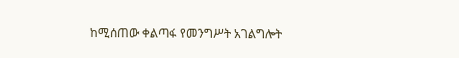ከሚሰጠው ቀልጣፋ የመንግሥት አገልግሎት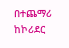በተጨማሪ ከኮሪደር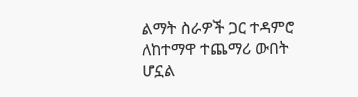ልማት ስራዎች ጋር ተዳምሮ ለከተማዋ ተጨማሪ ውበት ሆኗል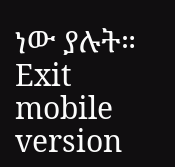ነው ያሉት።
Exit mobile version